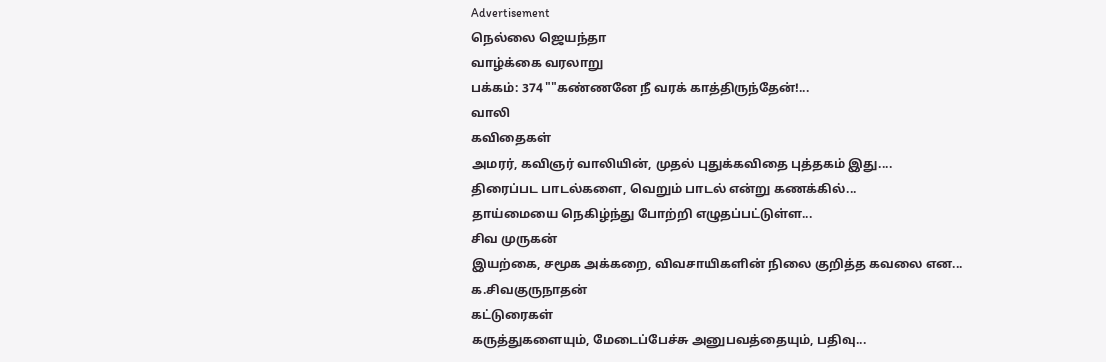Advertisement
நெல்லை ஜெயந்தா
வாழ்க்கை வரலாறு
பக்கம்: 374 ""கண்ணனே நீ வரக் காத்திருந்தேன்!...
வாலி
கவிதைகள்
அமரர், கவிஞர் வாலியின், முதல் புதுக்கவிதை புத்தகம் இது....
திரைப்பட பாடல்களை, வெறும் பாடல் என்று கணக்கில்...
தாய்மையை நெகிழ்ந்து போற்றி எழுதப்பட்டுள்ள...
சிவ முருகன்
இயற்கை, சமூக அக்கறை, விவசாயிகளின் நிலை குறித்த கவலை என...
க.சிவகுருநாதன்
கட்டுரைகள்
கருத்துகளையும், மேடைப்பேச்சு அனுபவத்தையும், பதிவு...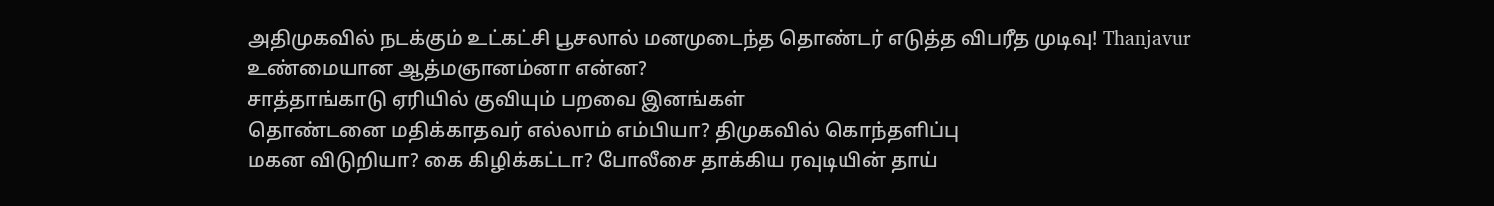அதிமுகவில் நடக்கும் உட்கட்சி பூசலால் மனமுடைந்த தொண்டர் எடுத்த விபரீத முடிவு! Thanjavur
உண்மையான ஆத்மஞானம்னா என்ன?
சாத்தாங்காடு ஏரியில் குவியும் பறவை இனங்கள்
தொண்டனை மதிக்காதவர் எல்லாம் எம்பியா? திமுகவில் கொந்தளிப்பு
மகன விடுறியா? கை கிழிக்கட்டா? போலீசை தாக்கிய ரவுடியின் தாய்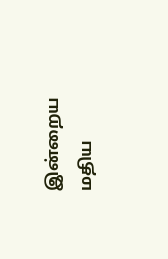இன்றைய மதிய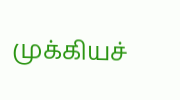முக்கியச்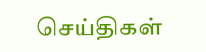செய்திகள்